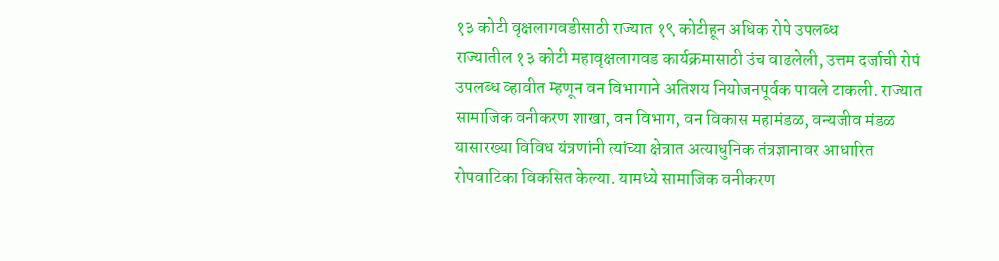१३ कोटी वृक्षलागवडीसाठी राज्यात १९ कोटीहून अधिक रोपे उपलब्ध
राज्यातील १३ कोटी महावृक्षलागवड कार्यक्रमासाठी उंच वाढलेली, उत्तम दर्जाची रोपं उपलब्ध व्हावीत म्हणून वन विभागाने अतिशय नियोजनपूर्वक पावले टाकली. राज्यात सामाजिक वनीकरण शाखा, वन विभाग, वन विकास महामंडळ, वन्यजीव मंडळ यासारख्या विविध यंत्रणांनी त्यांच्या क्षेत्रात अत्याधुनिक तंत्रज्ञानावर आधारित रोपवाटिका विकसित केल्या. यामध्ये सामाजिक वनीकरण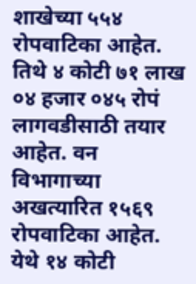शाखेच्या ५५४ रोपवाटिका आहेत. तिथे ४ कोटी ७१ लाख ०४ हजार ०४५ रोपं लागवडीसाठी तयार आहेत. वन विभागाच्या अखत्यारित १५६९ रोपवाटिका आहेत. येथे १४ कोटी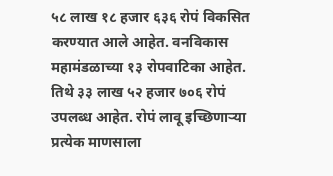५८ लाख १८ हजार ६३६ रोपं विकसित करण्यात आले आहेत. वनविकास महामंडळाच्या १३ रोपवाटिका आहेत. तिथे ३३ लाख ५२ हजार ७०६ रोपं उपलब्ध आहेत. रोपं लावू इच्छिणाऱ्या प्रत्येक माणसाला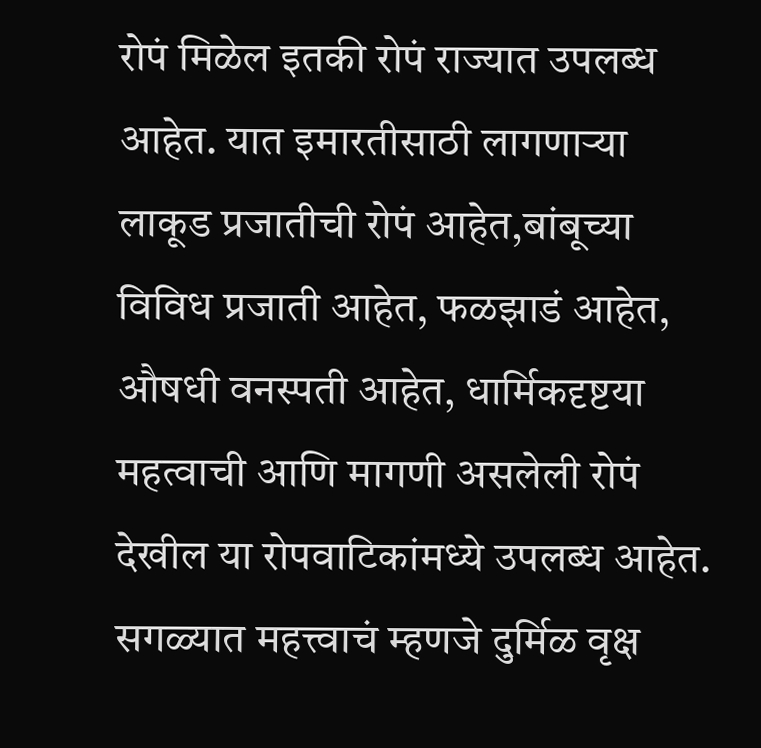रोपं मिळेल इतकी रोपं राज्यात उपलब्ध आहेत. यात इमारतीसाठी लागणाऱ्या लाकूड प्रजातीची रोपं आहेत,बांबूच्या विविध प्रजाती आहेत, फळझाडं आहेत, औषधी वनस्पती आहेत, धार्मिकदृष्टया महत्वाची आणि मागणी असलेली रोपं देखील या रोपवाटिकांमध्ये उपलब्ध आहेत. सगळ्यात महत्त्वाचं म्हणजे दुर्मिळ वृक्ष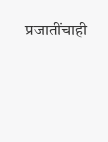प्रजातींचाही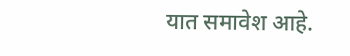यात समावेश आहे.